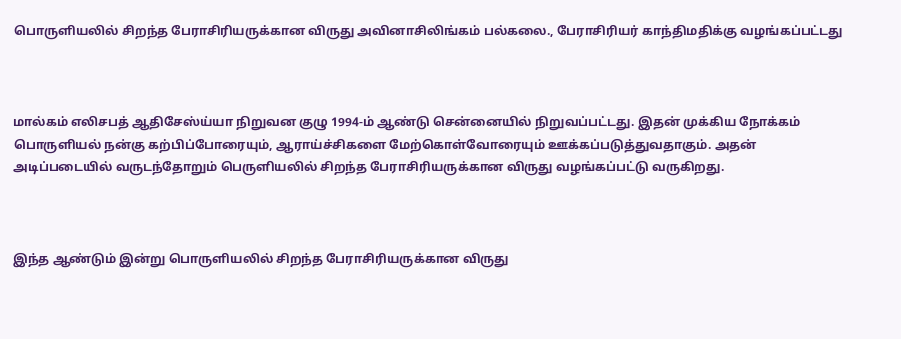பொருளியலில் சிறந்த பேராசிரியருக்கான விருது அவினாசிலிங்கம் பல்கலை., பேராசிரியர் காந்திமதிக்கு வழங்கப்பட்டது



மால்கம் எலிசபத் ஆதிசேஸ்ய்யா நிறுவன குழு 1994-ம் ஆண்டு சென்னையில் நிறுவப்பட்டது. இதன் முக்கிய நோக்கம் பொருளியல் நன்கு கற்பிப்போரையும், ஆராய்ச்சிகளை மேற்கொள்வோரையும் ஊக்கப்படுத்துவதாகும். அதன் அடிப்படையில் வருடந்தோறும் பெருளியலில் சிறந்த பேராசிரியருக்கான விருது வழங்கப்பட்டு வருகிறது.



இந்த ஆண்டும் இன்று பொருளியலில் சிறந்த பேராசிரியருக்கான விருது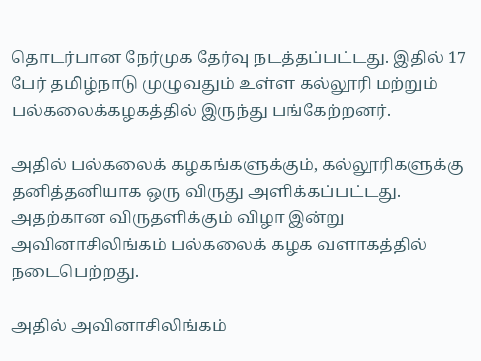தொடர்பான நேர்முக தேர்வு நடத்தப்பட்டது. இதில் 17 பேர் தமிழ்நாடு முழுவதும் உள்ள கல்லூரி மற்றும் பல்கலைக்கழகத்தில் இருந்து பங்கேற்றனர்.

அதில் பல்கலைக் கழகங்களுக்கும், கல்லூரிகளுக்கு தனித்தனியாக ஒரு விருது அளிக்கப்பட்டது. அதற்கான விருதளிக்கும் விழா இன்று அவினாசிலிங்கம் பல்கலைக் கழக வளாகத்தில் நடைபெற்றது.

அதில் அவினாசிலிங்கம்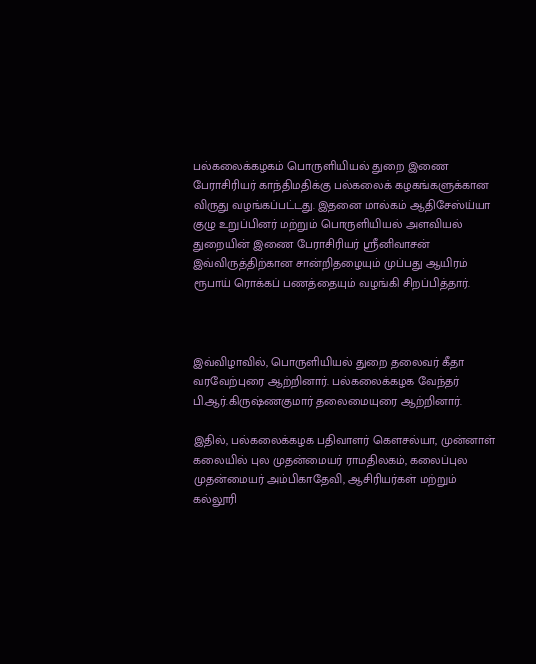பல்கலைக்கழகம் பொருளியியல் துறை இணை பேராசிரியர் காந்திமதிக்கு பல்கலைக் கழகங்களுக்கான விருது வழங்கப்பட்டது. இதனை மால்கம் ஆதிசேஸ்ய்யா குழு உறுப்பினர் மற்றும் பொருளியியல் அளவியல் துறையின் இணை பேராசிரியர் ஸ்ரீனிவாசன் இவ்விருத்திற்கான சான்றிதழையும் முப்பது ஆயிரம் ரூபாய் ரொக்கப் பணத்தையும் வழங்கி சிறப்பித்தார்.



இவ்விழாவில், பொருளியியல் துறை தலைவர் கீதா வரவேற்புரை ஆற்றினார். பல்கலைக்கழக வேந்தர் பி.ஆர்.கிருஷ்ணகுமார் தலைமையுரை ஆற்றினார்.

இதில், பல்கலைக்கழக பதிவாளர் கெளசல்யா, முன்னாள் கலையில் புல முதன்மையர் ராமதிலகம், கலைப்புல முதன்மையர் அம்பிகாதேவி, ஆசிரியர்கள் மற்றும் கல்லூரி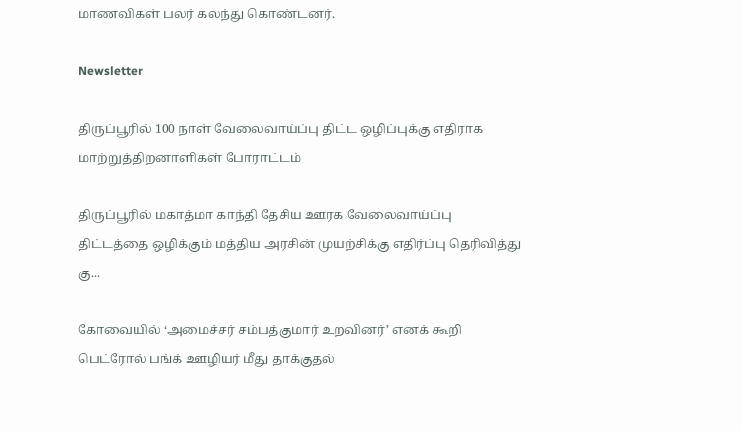மாணவிகள் பலர் கலந்து கொண்டனர்.

Newsletter

திருப்பூரில் 100 நாள் வேலைவாய்ப்பு திட்ட ஒழிப்புக்கு எதிராக மாற்றுத்திறனாளிகள் போராட்டம்

திருப்பூரில் மகாத்மா காந்தி தேசிய ஊரக வேலைவாய்ப்பு திட்டத்தை ஒழிக்கும் மத்திய அரசின் முயற்சிக்கு எதிர்ப்பு தெரிவித்து கு...

கோவையில் ‘அமைச்சர் சம்பத்குமார் உறவினர்’ எனக் கூறி பெட்ரோல் பங்க் ஊழியர் மீது தாக்குதல்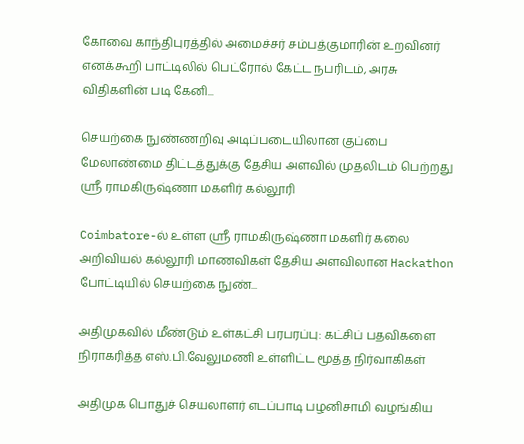கோவை காந்திபுரத்தில் அமைச்சர் சம்பத்குமாரின் உறவினர் எனக்கூறி பாட்டிலில் பெட்ரோல் கேட்ட நபரிடம், அரசு விதிகளின் படி கேனி...

செயற்கை நுண்ணறிவு அடிப்படையிலான குப்பை மேலாண்மை திட்டத்துக்கு தேசிய அளவில் முதலிடம் பெற்றது ஶ்ரீ ராமகிருஷ்ணா மகளிர் கல்லூரி

Coimbatore-ல் உள்ள ஶ்ரீ ராமகிருஷ்ணா மகளிர் கலை அறிவியல் கல்லூரி மாணவிகள் தேசிய அளவிலான Hackathon போட்டியில் செயற்கை நுண்...

அதிமுகவில் மீண்டும் உள்கட்சி பரபரப்பு: கட்சிப் பதவிகளை நிராகரித்த எஸ்.பி.வேலுமணி உள்ளிட்ட மூத்த நிர்வாகிகள்

அதிமுக பொதுச் செயலாளர் எடப்பாடி பழனிசாமி வழங்கிய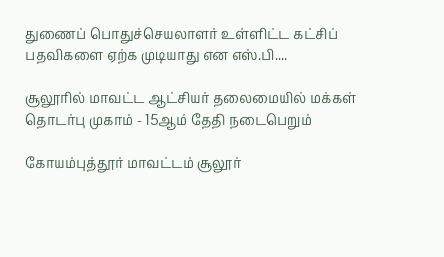துணைப் பொதுச்செயலாளர் உள்ளிட்ட கட்சிப் பதவிகளை ஏற்க முடியாது என எஸ்.பி....

சூலூரில் மாவட்ட ஆட்சியர் தலைமையில் மக்கள் தொடர்பு முகாம் - 15ஆம் தேதி நடைபெறும்

கோயம்புத்தூர் மாவட்டம் சூலூர்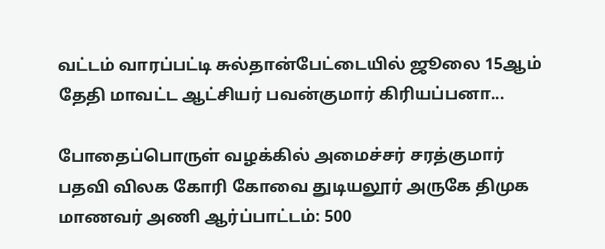வட்டம் வாரப்பட்டி சுல்தான்பேட்டையில் ஜூலை 15ஆம் தேதி மாவட்ட ஆட்சியர் பவன்குமார் கிரியப்பனா...

போதைப்பொருள் வழக்கில் அமைச்சர் சரத்குமார் பதவி விலக கோரி கோவை துடியலூர் அருகே திமுக மாணவர் அணி ஆர்ப்பாட்டம்: 500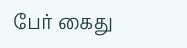பேர் கைது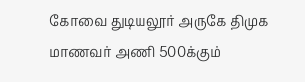கோவை துடியலூர் அருகே திமுக மாணவர் அணி 500க்கும்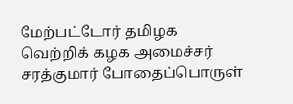மேற்பட்டோர் தமிழக வெற்றிக் கழக அமைச்சர் சரத்குமார் போதைப்பொருள்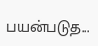பயன்படுத...